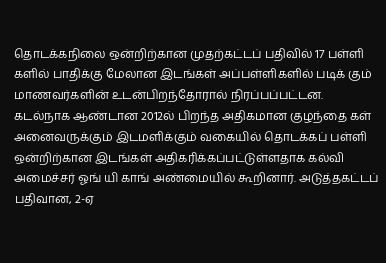தொடக்கநிலை ஒன்றிற்கான முதற்கட்டப் பதிவில் 17 பள்ளி களில் பாதிக்கு மேலான இடங்கள் அப்பள்ளிகளில் படிக் கும் மாணவர்களின் உடன்பிறந்தோரால் நிரப்பப்பட்டன. கடல்நாக ஆண்டான 2012ல் பிறந்த அதிகமான குழந்தை கள் அனைவருக்கும் இடமளிக்கும் வகையில் தொடக்கப் பள்ளி ஒன்றிற்கான இடங்கள் அதிகரிக்கப்பட்டுள்ளதாக கல்வி அமைச்சர் ஓங் யி காங் அண்மையில் கூறினார். அடுத்தகட்டப் பதிவான, 2-ஏ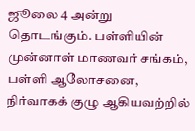ஜூலை 4 அன்று தொடங்கும். பள்ளியின் முன்னாள் மாணவர் சங்கம், பள்ளி ஆலோசனை, நிர்வாகக் குழு ஆகியவற்றில்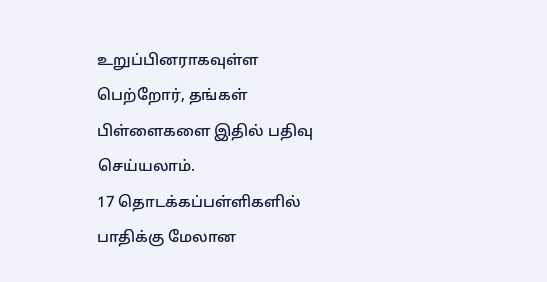உறுப்பினராகவுள்ள பெற்றோர், தங்கள் பிள்ளைகளை இதில் பதிவு செய்யலாம்.
17 தொடக்கப்பள்ளிகளில் பாதிக்கு மேலான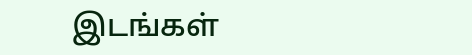இடங்கள்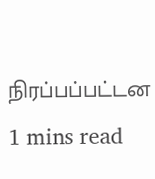நிரப்பப்பட்டன
1 mins read